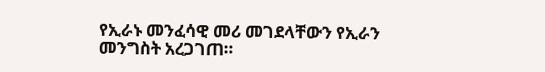የኢራኑ መንፈሳዊ መሪ መገደላቸውን የኢራን መንግስት አረጋገጠ።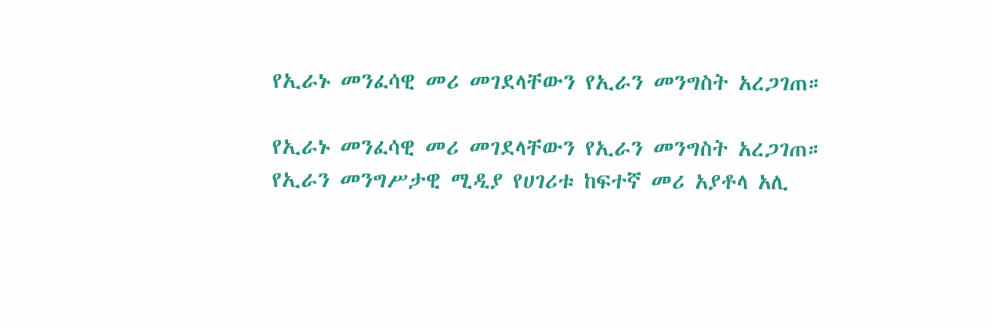የኢራኑ መንፈሳዊ መሪ መገደላቸውን የኢራን መንግስት አረጋገጠ።

የኢራኑ መንፈሳዊ መሪ መገደላቸውን የኢራን መንግስት አረጋገጠ።
የኢራን መንግሥታዊ ሚዲያ የሀገሪቱ ከፍተኛ መሪ አያቶላ አሊ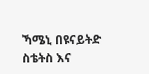ኻሜኒ በዩናይትድ ስቴትስ እና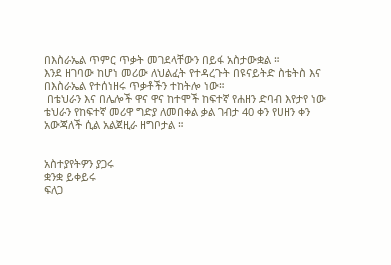በእስራኤል ጥምር ጥቃት መገደላቸውን በይፋ አስታውቋል ።
እንደ ዘገባው ከሆነ መሪው ለህልፈት የተዳረጉት በዩናይትድ ስቴትስ እና በእስራኤል የተሰነዘሩ ጥቃቶችን ተከትሎ ነው።
 በቴህራን እና በሌሎች ዋና ዋና ከተሞች ከፍተኛ የሐዘን ድባብ እየታየ ነው
ቴህራን የከፍተኛ መሪዋ ግድያ ለመበቀል ቃል ገብታ 40 ቀን የሀዘን ቀን አውጃለች ሲል አልጀዚራ ዘግቦታል ።


አስተያየትዎን ያጋሩ
ቋንቋ ይቀይሩ
ፍለጋ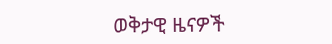ወቅታዊ ዜናዎች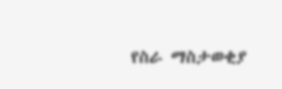የስራ ማስታወቂያ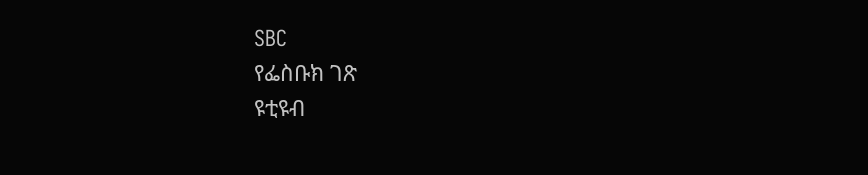SBC
የፌስቡክ ገጽ
ዩቲዩብ